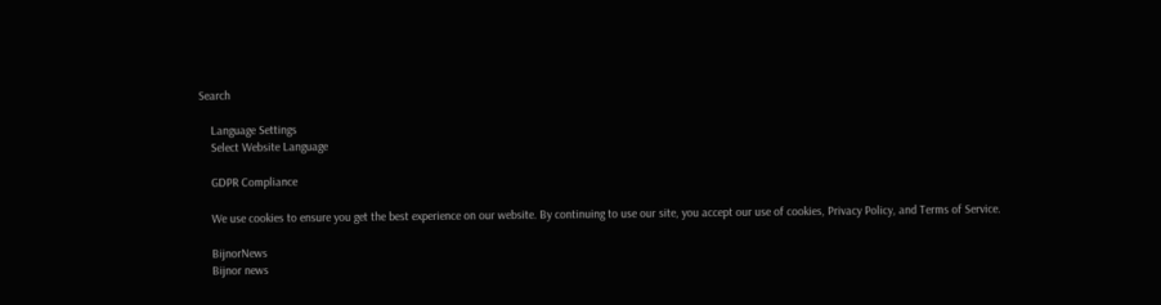Search

    Language Settings
    Select Website Language

    GDPR Compliance

    We use cookies to ensure you get the best experience on our website. By continuing to use our site, you accept our use of cookies, Privacy Policy, and Terms of Service.

    BijnorNews
    Bijnor news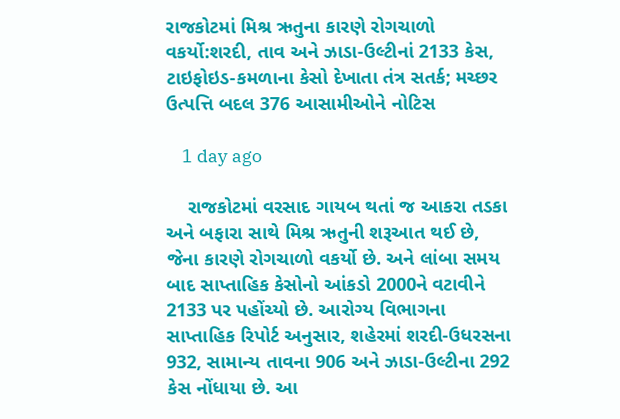રાજકોટમાં મિશ્ર ઋતુના કારણે રોગચાળો વકર્યો:શરદી, તાવ અને ઝાડા-ઉલ્ટીનાં 2133 કેસ, ટાઇફોઇડ-કમળાના કેસો દેખાતા તંત્ર સતર્ક; મચ્છર ઉત્પત્તિ બદલ 376 આસામીઓને નોટિસ

    1 day ago

    રાજકોટમાં વરસાદ ગાયબ થતાં જ આકરા તડકા અને બફારા સાથે મિશ્ર ઋતુની શરૂઆત થઈ છે, જેના કારણે રોગચાળો વકર્યો છે. અને લાંબા સમય બાદ સાપ્તાહિક કેસોનો આંકડો 2000ને વટાવીને 2133 પર પહોંચ્યો છે. આરોગ્ય વિભાગના સાપ્તાહિક રિપોર્ટ અનુસાર, શહેરમાં શરદી-ઉધરસના 932, સામાન્ય તાવના 906 અને ઝાડા-ઉલ્ટીના 292 કેસ નોંધાયા છે. આ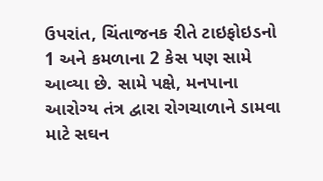ઉપરાંત, ચિંતાજનક રીતે ટાઇફોઇડનો 1 અને કમળાના 2 કેસ પણ સામે આવ્યા છે. સામે પક્ષે, મનપાના આરોગ્ય તંત્ર દ્વારા રોગચાળાને ડામવા માટે સઘન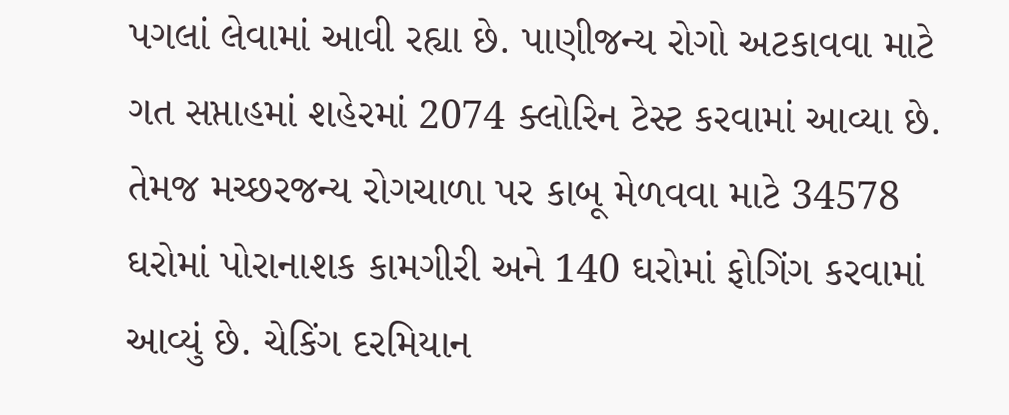પગલાં લેવામાં આવી રહ્યા છે. પાણીજન્ય રોગો અટકાવવા માટે ગત સપ્તાહમાં શહેરમાં 2074 ક્લોરિન ટેસ્ટ કરવામાં આવ્યા છે. તેમજ મચ્છરજન્ય રોગચાળા પર કાબૂ મેળવવા માટે 34578 ઘરોમાં પોરાનાશક કામગીરી અને 140 ઘરોમાં ફોગિંગ કરવામાં આવ્યું છે. ચેકિંગ દરમિયાન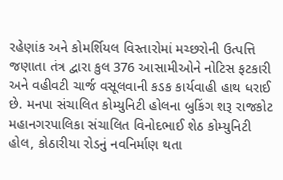રહેણાંક અને કોમર્શિયલ વિસ્તારોમાં મચ્છરોની ઉત્પત્તિ જણાતા તંત્ર દ્વારા કુલ 376 આસામીઓને નોટિસ ફટકારી અને વહીવટી ચાર્જ વસૂલવાની કડક કાર્યવાહી હાથ ધરાઈ છે. મનપા સંચાલિત કોમ્યુનિટી હોલના બુકિંગ શરૂ રાજકોટ મહાનગરપાલિકા સંચાલિત વિનોદભાઈ શેઠ કોમ્યુનિટી હોલ, કોઠારીયા રોડનું નવનિર્માણ થતા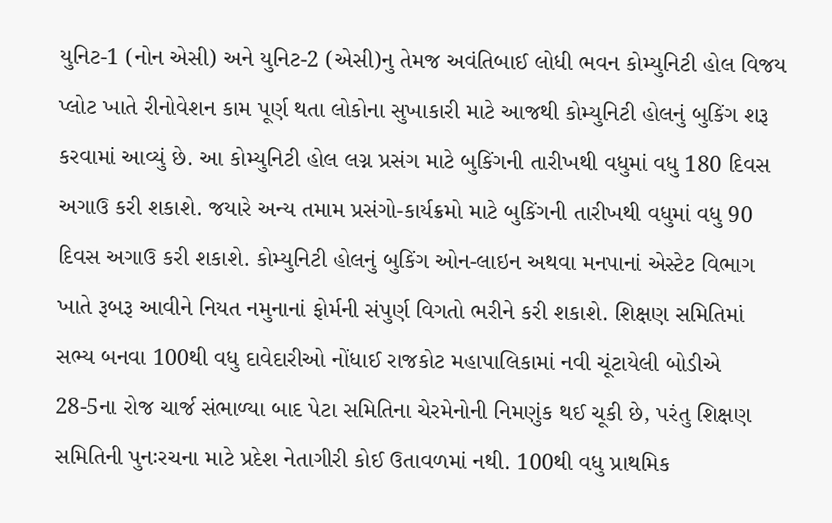યુનિટ-1 (નોન એસી) અને યુનિટ-2 (એસી)નુ તેમજ અવંતિબાઈ લોધી ભવન કોમ્યુનિટી હોલ વિજય પ્લોટ ખાતે રીનોવેશન કામ પૂર્ણ થતા લોકોના સુખાકારી માટે આજથી કોમ્યુનિટી હોલનું બુકિંગ શરૂ કરવામાં આવ્યું છે. આ કોમ્યુનિટી હોલ લગ્ન પ્રસંગ માટે બુકિંગની તારીખથી વધુમાં વધુ 180 દિવસ અગાઉ કરી શકાશે. જયારે અન્ય તમામ પ્રસંગો-કાર્યક્રમો માટે બુકિંગની તારીખથી વધુમાં વધુ 90 દિવસ અગાઉ કરી શકાશે. કોમ્યુનિટી હોલનું બુકિંગ ઓન-લાઇન અથવા મનપાનાં એસ્ટેટ વિભાગ ખાતે રૂબરૂ આવીને નિયત નમુનાનાં ફોર્મની સંપુર્ણ વિગતો ભરીને કરી શકાશે. શિક્ષણ સમિતિમાં સભ્ય બનવા 100થી વધુ દાવેદારીઓ નોંધાઈ રાજકોટ મહાપાલિકામાં નવી ચૂંટાયેલી બોડીએ 28-5ના રોજ ચાર્જ સંભાળ્યા બાદ પેટા સમિતિના ચેરમેનોની નિમણુંક થઈ ચૂકી છે, પરંતુ શિક્ષણ સમિતિની પુનઃરચના માટે પ્રદેશ નેતાગીરી કોઈ ઉતાવળમાં નથી. 100થી વધુ પ્રાથમિક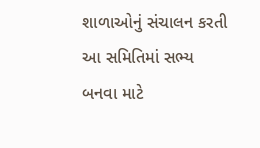શાળાઓનું સંચાલન કરતી આ સમિતિમાં સભ્ય બનવા માટે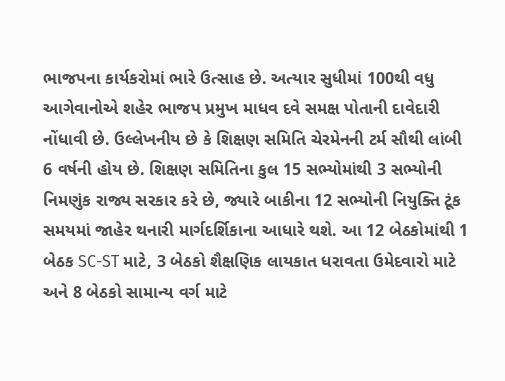ભાજપના કાર્યકરોમાં ભારે ઉત્સાહ છે. અત્યાર સુધીમાં 100થી વધુ આગેવાનોએ શહેર ભાજપ પ્રમુખ માધવ દવે સમક્ષ પોતાની દાવેદારી નોંધાવી છે. ઉલ્લેખનીય છે કે શિક્ષણ સમિતિ ચેરમેનની ટર્મ સૌથી લાંબી 6 વર્ષની હોય છે. શિક્ષણ સમિતિના કુલ 15 સભ્યોમાંથી 3 સભ્યોની નિમણુંક રાજ્ય સરકાર કરે છે, જ્યારે બાકીના 12 સભ્યોની નિયુક્તિ ટૂંક સમયમાં જાહેર થનારી માર્ગદર્શિકાના આધારે થશે. આ 12 બેઠકોમાંથી 1 બેઠક SC-ST માટે, 3 બેઠકો શૈક્ષણિક લાયકાત ધરાવતા ઉમેદવારો માટે અને 8 બેઠકો સામાન્ય વર્ગ માટે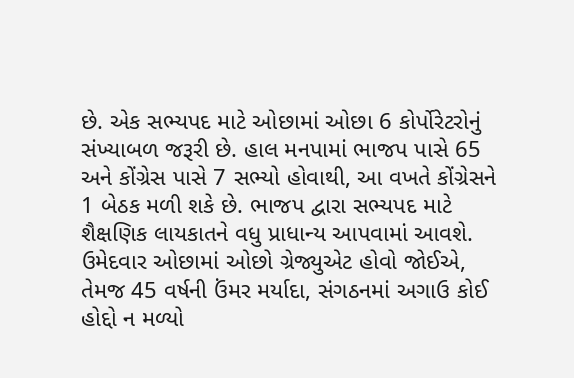છે. એક સભ્યપદ માટે ઓછામાં ઓછા 6 કોર્પોરેટરોનું સંખ્યાબળ જરૂરી છે. હાલ મનપામાં ભાજપ પાસે 65 અને કોંગ્રેસ પાસે 7 સભ્યો હોવાથી, આ વખતે કોંગ્રેસને 1 બેઠક મળી શકે છે. ભાજપ દ્વારા સભ્યપદ માટે શૈક્ષણિક લાયકાતને વધુ પ્રાધાન્ય આપવામાં આવશે. ઉમેદવાર ઓછામાં ઓછો ગ્રેજ્યુએટ હોવો જોઈએ, તેમજ 45 વર્ષની ઉંમર મર્યાદા, સંગઠનમાં અગાઉ કોઈ હોદ્દો ન મળ્યો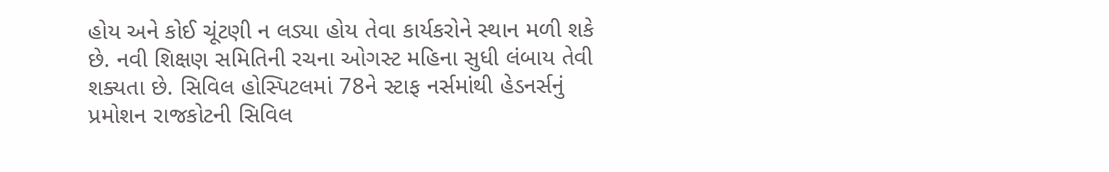હોય અને કોઈ ચૂંટણી ન લડ્યા હોય તેવા કાર્યકરોને સ્થાન મળી શકે છે. નવી શિક્ષણ સમિતિની રચના ઓગસ્ટ મહિના સુધી લંબાય તેવી શક્યતા છે. સિવિલ હોસ્પિટલમાં 78ને સ્ટાફ નર્સમાંથી હેડનર્સનું પ્રમોશન રાજકોટની સિવિલ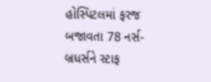હોસ્પિટલમાં ફરજ બજાવતા 78 નર્સ-બ્રધર્સને સ્ટાફ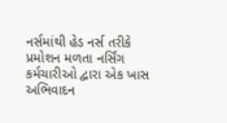નર્સમાંથી હેડ નર્સ તરીકે પ્રમોશન મળતા નર્સિંગ કર્મચારીઓ દ્વારા એક ખાસ અભિવાદન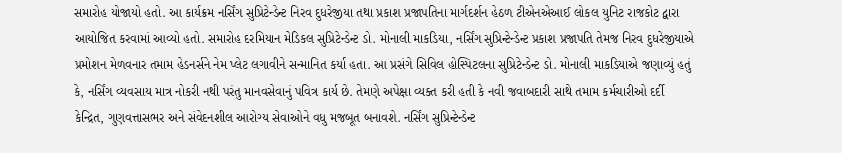સમારોહ યોજાયો હતો. આ કાર્યક્રમ નર્સિંગ સુપ્રિટેન્ડેન્ટ નિરવ દુધરેજીયા તથા પ્રકાશ પ્રજાપતિના માર્ગદર્શન હેઠળ ટીએનએઆઈ લોકલ યુનિટ રાજકોટ દ્વારા આયોજિત કરવામાં આવ્યો હતો. સમારોહ દરમિયાન મેડિકલ સુપ્રિટેન્ડેન્ટ ડો. મોનાલી માકડિયા, નર્સિંગ સુપ્રિન્ટેન્ડેન્ટ પ્રકાશ પ્રજાપતિ તેમજ નિરવ દુધરેજીયાએ પ્રમોશન મેળવનાર તમામ હેડનર્સને નેમ પ્લેટ લગાવીને સન્માનિત કર્યા હતા. આ પ્રસંગે સિવિલ હોસ્પિટલના સુપ્રિટેન્ડેન્ટ ડો. મોનાલી માકડિયાએ જણાવ્યું હતું કે, નર્સિંગ વ્યવસાય માત્ર નોકરી નથી પરંતુ માનવસેવાનું પવિત્ર કાર્ય છે. તેમણે અપેક્ષા વ્યક્ત કરી હતી કે નવી જવાબદારી સાથે તમામ કર્મચારીઓ દર્દી કેન્દ્રિત, ગુણવત્તાસભર અને સંવેદનશીલ આરોગ્ય સેવાઓને વધુ મજબૂત બનાવશે. નર્સિંગ સુપ્રિન્ટેન્ડેન્ટ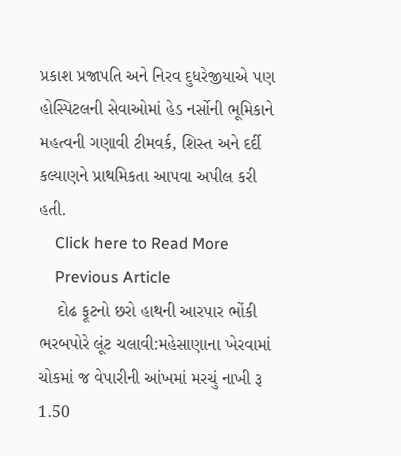પ્રકાશ પ્રજાપતિ અને નિરવ દુધરેજીયાએ પણ હોસ્પિટલની સેવાઓમાં હેડ નર્સોની ભૂમિકાને મહત્વની ગણાવી ટીમવર્ક, શિસ્ત અને દર્દી કલ્યાણને પ્રાથમિકતા આપવા અપીલ કરી હતી.
    Click here to Read More
    Previous Article
    દોઢ ફૂટનો છરો હાથની આરપાર ભોંકી ભરબપોરે લૂંટ ચલાવી:મહેસાણાના ખેરવામાં ચોકમાં જ વેપારીની આંખમાં મરચું નાખી રૂ 1.50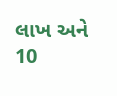લાખ અને 10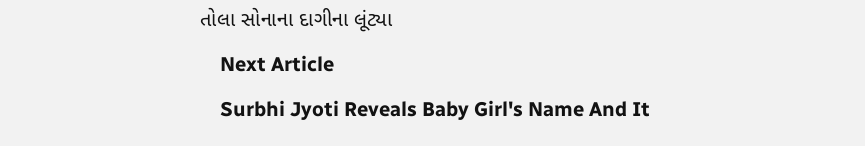તોલા સોનાના દાગીના લૂંટ્યા
    Next Article
    Surbhi Jyoti Reveals Baby Girl's Name And It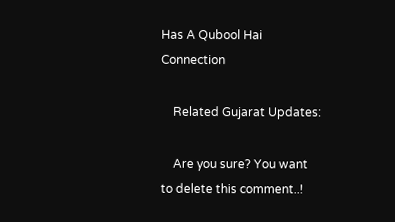Has A Qubool Hai Connection

    Related Gujarat Updates:

    Are you sure? You want to delete this comment..!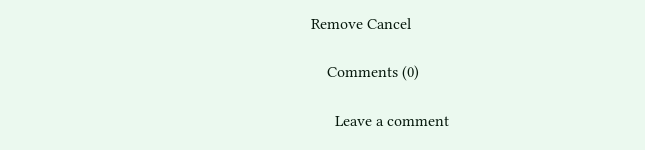Remove Cancel

    Comments (0)

      Leave a comment